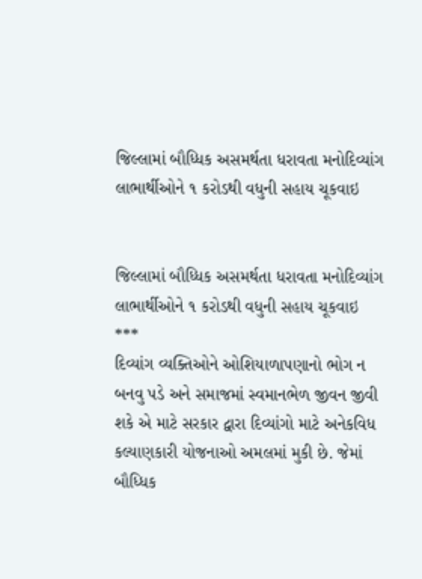જિલ્લામાં બૌધ્ધિક અસમર્થતા ધરાવતા મનોદિવ્યાંગ લાભાર્થીઓને ૧ કરોડથી વધુની સહાય ચૂકવાઇ


જિલ્લામાં બૌધ્ધિક અસમર્થતા ધરાવતા મનોદિવ્યાંગ લાભાર્થીઓને ૧ કરોડથી વધુની સહાય ચૂકવાઇ
***
દિવ્યાંગ વ્યક્તિઓને ઓશિયાળાપણાનો ભોગ ન બનવુ પડે અને સમાજમાં સ્વમાનભેળ જીવન જીવી શકે એ માટે સરકાર દ્વારા દિવ્યાંગો માટે અનેકવિધ કલ્યાણકારી યોજનાઓ અમલમાં મુકી છે. જેમાં બૌધ્ધિક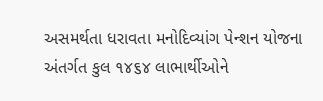અસમર્થતા ધરાવતા મનોદિવ્યાંગ પેન્શન યોજના અંતર્ગત કુલ ૧૪૬૪ લાભાર્થીઓને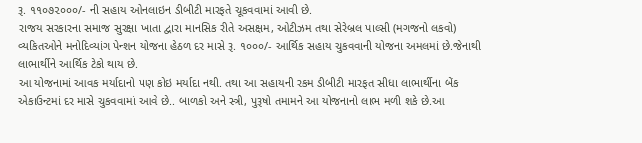રૂ. ૧૧૦૭૨૦૦૦/- ની સહાય ઓનલાઇન ડીબીટી મારફતે ચૂકવવામાં આવી છે.
રાજય સરકારના સમાજ સુરક્ષા ખાતા દ્વારા માનસિક રીતે અસક્ષમ, ઓટીઝમ તથા સેરેબ્રલ પાલ્સી (મગજનો લકવો) વ્યકિતઓને મનોદિવ્યાંગ પેન્શન યોજના હેઠળ દર માસે રૂ. ૧૦૦૦/- આર્થિક સહાય ચુકવવાની યોજના અમલમાં છે.જેનાથી લાભાર્થીને આર્થિક ટેકો થાય છે.
આ યોજનામાં આવક મર્યાદાનો ૫ણ કોઇ મર્યાદા નથી. તથા આ સહાયની રકમ ડીબીટી મારફત સીધા લાભાર્થીના બેંક એકાઉન્ટમાં દર માસે ચુકવવામાં આવે છે.. બાળકો અને સ્ત્રી, પુરૂષો તમામને આ યોજનાનો લાભ મળી શકે છે.આ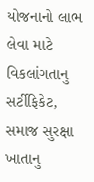યોજનાનો લાભ લેવા માટે વિકલાંગતાનુ સર્ટીફિકેટ, સમાજ સુરક્ષા ખાતાનુ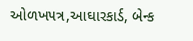ઓળખ૫ત્ર,આઘારકાર્ડ, બેન્ક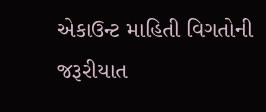એકાઉન્ટ માહિતી વિગતોની જરૂરીયાત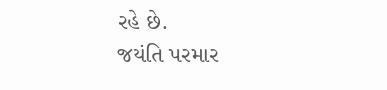રહે છે.
જયંતિ પરમાર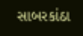સાબરકાંઠા